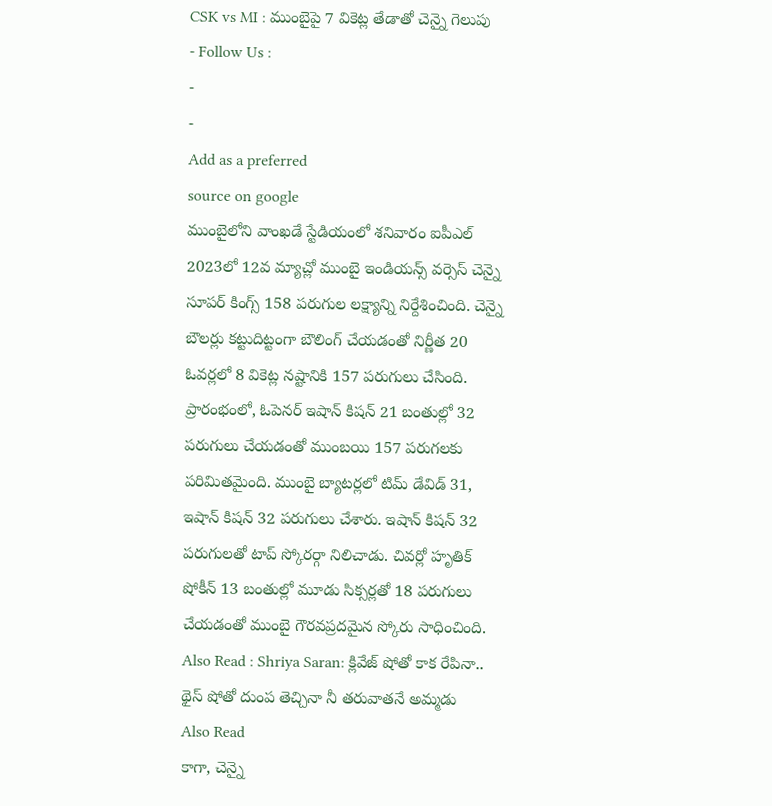CSK vs MI : ముంబైపై 7 వికెట్ల తేడాతో చెన్నై గెలుపు
- Follow Us :
-
-
Add as a preferred
source on google
ముంబైలోని వాంఖడే స్టేడియంలో శనివారం ఐపీఎల్ 2023లో 12వ మ్యాచ్లో ముంబై ఇండియన్స్ వర్సెస్ చెన్నై సూపర్ కింగ్స్ 158 పరుగుల లక్ష్యాన్ని నిర్దేశించింది. చెన్నై బౌలర్లు కట్టుదిట్టంగా బౌలింగ్ చేయడంతో నిర్ణీత 20 ఓవర్లలో 8 వికెట్ల నష్టానికి 157 పరుగులు చేసింది. ప్రారంభంలో, ఓపెనర్ ఇషాన్ కిషన్ 21 బంతుల్లో 32 పరుగులు చేయడంతో ముంబయి 157 పరుగలకు పరిమితమైంది. ముంబై బ్యాటర్లలో టిమ్ డేవిడ్ 31, ఇషాన్ కిషన్ 32 పరుగులు చేశారు. ఇషాన్ కిషన్ 32 పరుగులతో టాప్ స్కోరర్గా నిలిచాడు. చివర్లో హృతిక్ షోకీన్ 13 బంతుల్లో మూడు సిక్సర్లతో 18 పరుగులు చేయడంతో ముంబై గౌరవప్రదమైన స్కోరు సాధించింది.
Also Read : Shriya Saran: క్లివేజ్ షోతో కాక రేపినా.. థైస్ షోతో దుంప తెచ్చినా నీ తరువాతనే అమ్మడు
Also Read
కాగా, చెన్నై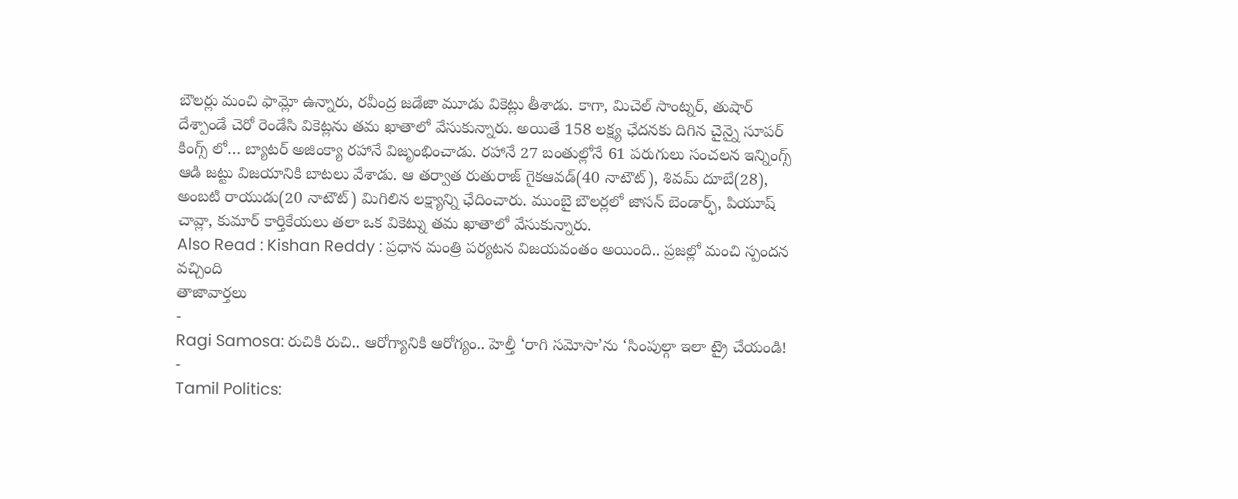బౌలర్లు మంచి ఫామ్లో ఉన్నారు, రవీంద్ర జడేజా మూడు వికెట్లు తీశాడు. కాగా, మిచెల్ సాంట్నర్, తుషార్ దేశ్పాండే చెరో రెండేసి వికెట్లను తమ ఖాతాలో వేసుకున్నారు. అయితే 158 లక్ష్య ఛేదనకు దిగిన చైన్నై సూపర్ కింగ్స్ లో… బ్యాటర్ అజింక్యా రహానే విజృంభించాడు. రహానే 27 బంతుల్లోనే 61 పరుగులు సంచలన ఇన్నింగ్స్ ఆడి జట్టు విజయానికి బాటలు వేశాడు. ఆ తర్వాత రుతురాజ్ గైకఆవడ్(40 నాటౌట్), శివమ్ దూబే(28), అంబటి రాయుడు(20 నాటౌట్) మిగిలిన లక్ష్యాన్ని ఛేదించారు. ముంబై బౌలర్లలో జాసన్ బెండార్ఫ్, పియూష్ చావ్లా, కుమార్ కార్తికేయలు తలా ఒక వికెట్ను తమ ఖాతాలో వేసుకున్నారు.
Also Read : Kishan Reddy : ప్రధాన మంత్రి పర్యటన విజయవంతం అయింది.. ప్రజల్లో మంచి స్పందన వచ్చింది
తాజావార్తలు
-
Ragi Samosa: రుచికి రుచి.. ఆరోగ్యానికి ఆరోగ్యం.. హెల్తీ ‘రాగి సమోసా’ను ‘సింపుల్గా ఇలా ట్రై చేయండి!
-
Tamil Politics: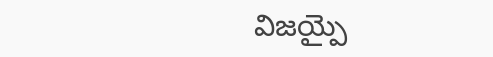విజయ్పై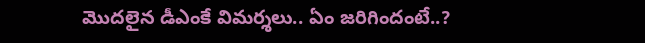మొదలైన డీఎంకే విమర్శలు.. ఏం జరిగిందంటే..?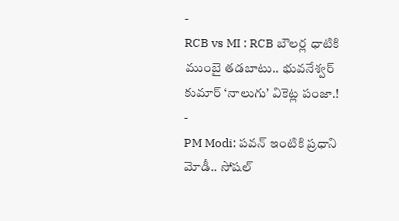-
RCB vs MI : RCB బౌలర్ల ధాటికి ముంబై తడబాటు.. భువనేశ్వర్ కుమార్ ‘నాలుగు’ వికెట్ల పంజా.!
-
PM Modi: పవన్ ఇంటికి ప్రధాని మోడీ.. సోషల్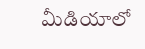మీడియాలో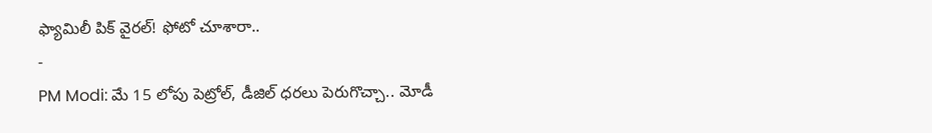ఫ్యామిలీ పిక్ వైరల్! ఫోటో చూశారా..
-
PM Modi: మే 15 లోపు పెట్రోల్, డీజిల్ ధరలు పెరుగొచ్చా.. మోడీ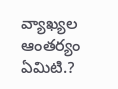వ్యాఖ్యల ఆంతర్యం ఏమిటి.?